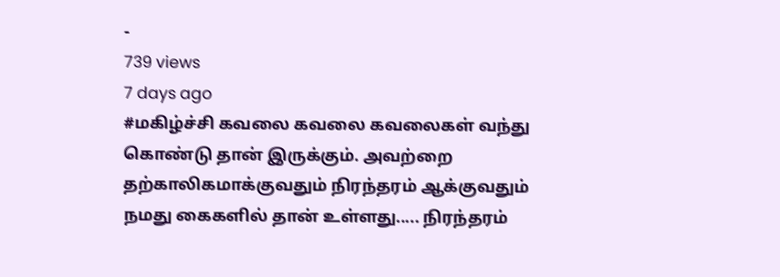-
739 views
7 days ago
#மகிழ்ச்சி கவலை கவலை கவலைகள் வந்து கொண்டு தான் இருக்கும். அவற்றை தற்காலிகமாக்குவதும் நிரந்தரம் ஆக்குவதும் நமது கைகளில் தான் உள்ளது..... நிரந்தரம்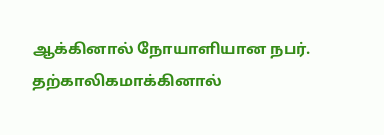ஆக்கினால் நோயாளியான நபர். தற்காலிகமாக்கினால்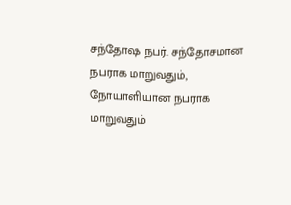சந்தோஷ நபர். சந்தோசமான நபராக மாறுவதும், நோயாளியான நபராக மாறுவதும்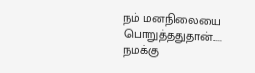நம் மனநிலையை பொறுத்ததுதான்..... நமக்கு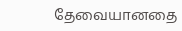தேவையானதை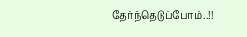தேர்ந்தெடுப்போம்..!!